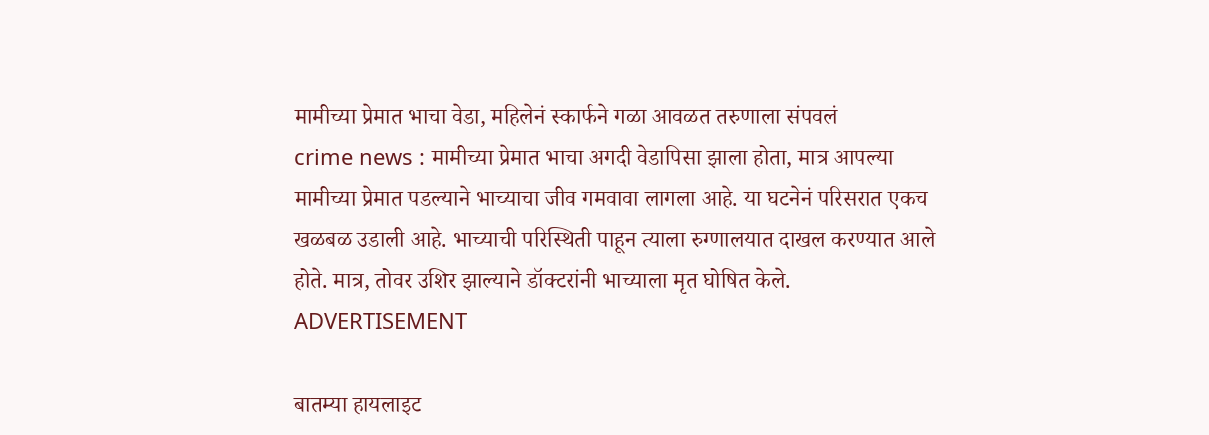मामीच्या प्रेमात भाचा वेडा, महिलेनं स्कार्फने गळा आवळत तरुणाला संपवलं
crime news : मामीच्या प्रेमात भाचा अगदी वेडापिसा झाला होता, मात्र आपल्या मामीच्या प्रेमात पडल्याने भाच्याचा जीव गमवावा लागला आहे. या घटनेनं परिसरात एकच खळबळ उडाली आहे. भाच्याची परिस्थिती पाहून त्याला रुग्णालयात दाखल करण्यात आले होते. मात्र, तोवर उशिर झाल्याने डॉक्टरांनी भाच्याला मृत घोषित केले.
ADVERTISEMENT

बातम्या हायलाइट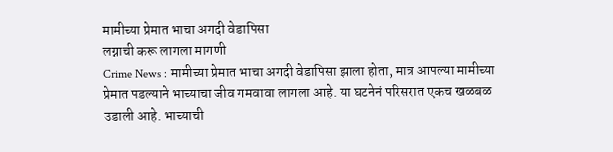मामीच्या प्रेमात भाचा अगदी वेडापिसा
लग्नाची करू लागला मागणी
Crime News : मामीच्या प्रेमात भाचा अगदी वेडापिसा झाला होता, मात्र आपल्या मामीच्या प्रेमात पडल्याने भाच्याचा जीव गमवावा लागला आहे. या घटनेनं परिसरात एकच खळबळ उडाली आहे. भाच्याची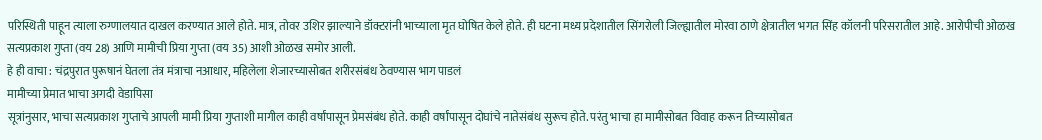परिस्थिती पाहून त्याला रुग्णालयात दाखल करण्यात आले होते. मात्र, तोवर उशिर झाल्याने डॉक्टरांनी भाच्याला मृत घोषित केले होते. ही घटना मध्य प्रदेशातील सिंगरोली जिल्ह्यातील मोरवा ठाणे क्षेत्रातील भगत सिंह कॉलनी परिसरातील आहे. आरोपीची ओळख सत्यप्रकाश गुप्ता (वय 28) आणि मामीची प्रिया गुप्ता (वय 35) आशी ओळख समोर आली.
हे ही वाचा : चंद्रपुरात पुरूषानं घेतला तंत्र मंत्राचा नआधार, महिलेला शेजारच्यासोबत शरीरसंबंध ठेवण्यास भाग पाडलं
मामीच्या प्रेमात भाचा अगदी वेडापिसा
सूत्रांनुसार, भाचा सत्यप्रकाश गुप्ताचे आपली मामी प्रिया गुप्ताशी मागील काही वर्षांपासून प्रेमसंबंध होते. काही वर्षांपासून दोघांचे नातेसंबंध सुरूच होते. परंतु भाचा हा मामीसोबत विवाह करून तिच्यासोबत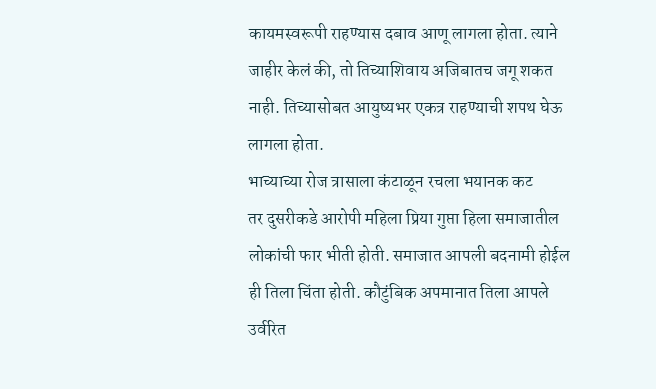कायमस्वरूपी राहण्यास दबाव आणू लागला होता. त्याने जाहीर केलं की, तो तिच्याशिवाय अजिबातच जगू शकत नाही. तिच्यासोबत आयुष्यभर एकत्र राहण्याची शपथ घेऊ लागला होता.
भाच्याच्या रोज त्रासाला कंटाळून रचला भयानक कट
तर दुसरीकडे आरोपी महिला प्रिया गुप्ता हिला समाजातील लोकांची फार भीती होती. समाजात आपली बदनामी होईल ही तिला चिंता होती. कौटुंबिक अपमानात तिला आपले उर्वरित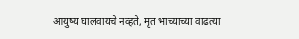आयुष्य घालवायचे नव्हते, मृत भाच्याच्या वाढत्या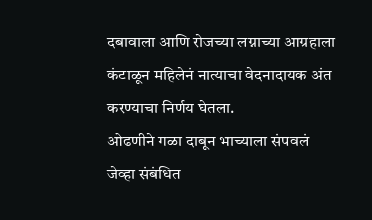दबावाला आणि रोजच्या लग्नाच्या आग्रहाला कंटाळून महिलेनं नात्याचा वेदनादायक अंत करण्याचा निर्णय घेतला.
ओढणीने गळा दाबून भाच्याला संपवलं
जेव्हा संबंधित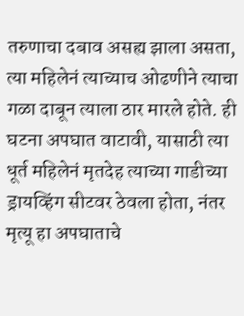तरुणाचा दबाव असह्य झाला असता, त्या महिलेनं त्याच्याच ओढणीने त्याचा गळा दाबून त्याला ठार मारले होते. ही घटना अपघात वाटावी, यासाठी त्या धूर्त महिलेनं मृतदेह त्याच्या गाडीच्या ड्रायव्हिंग सीटवर ठेवला होता, नंतर मृत्यू हा अपघाताचे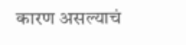कारण असल्याचं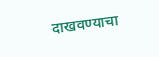दाखवण्याचा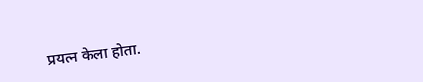प्रयत्न केला होता.